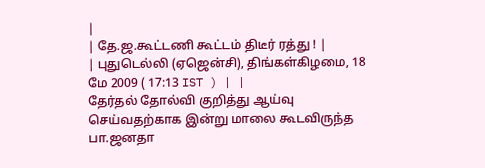|
| தே.ஜ.கூட்டணி கூட்டம் திடீர் ரத்து ! |
| புதுடெல்லி (ஏஜென்சி), திங்கள்கிழமை, 18 மே 2009 ( 17:13 IST ) | |
தேர்தல் தோல்வி குறித்து ஆய்வு செய்வதற்காக இன்று மாலை கூடவிருந்த பா.ஜனதா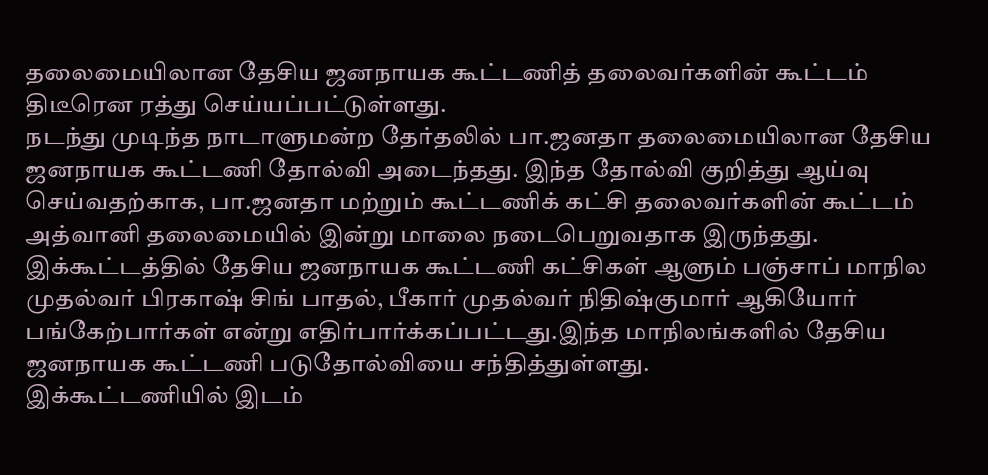தலைமையிலான தேசிய ஜனநாயக கூட்டணித் தலைவர்களின் கூட்டம் திடீரென ரத்து செய்யப்பட்டுள்ளது.
நடந்து முடிந்த நாடாளுமன்ற தேர்தலில் பா.ஜனதா தலைமையிலான தேசிய ஜனநாயக கூட்டணி தோல்வி அடைந்தது. இந்த தோல்வி குறித்து ஆய்வு செய்வதற்காக, பா.ஜனதா மற்றும் கூட்டணிக் கட்சி தலைவர்களின் கூட்டம் அத்வானி தலைமையில் இன்று மாலை நடைபெறுவதாக இருந்தது.
இக்கூட்டத்தில் தேசிய ஜனநாயக கூட்டணி கட்சிகள் ஆளும் பஞ்சாப் மாநில முதல்வர் பிரகாஷ் சிங் பாதல், பீகார் முதல்வர் நிதிஷ்குமார் ஆகியோர் பங்கேற்பார்கள் என்று எதிர்பார்க்கப்பட்டது.இந்த மாநிலங்களில் தேசிய ஜனநாயக கூட்டணி படுதோல்வியை சந்தித்துள்ளது.
இக்கூட்டணியில் இடம்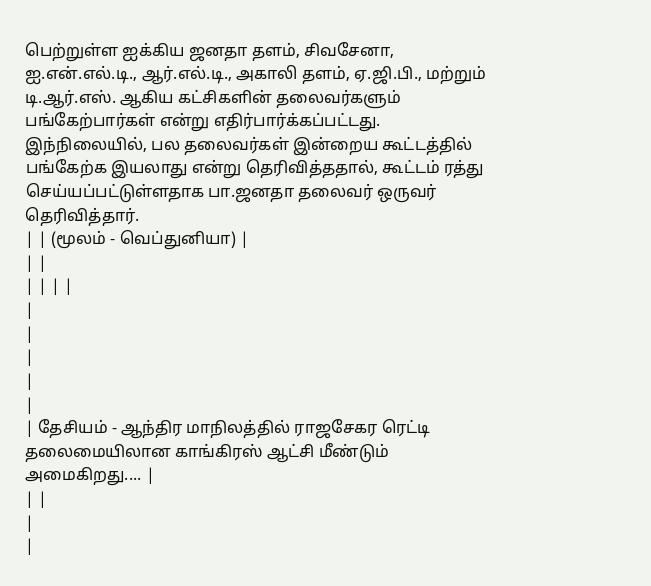பெற்றுள்ள ஐக்கிய ஜனதா தளம், சிவசேனா, ஐ.என்.எல்.டி., ஆர்.எல்.டி., அகாலி தளம், ஏ.ஜி.பி., மற்றும் டி.ஆர்.எஸ். ஆகிய கட்சிகளின் தலைவர்களும் பங்கேற்பார்கள் என்று எதிர்பார்க்கப்பட்டது.
இந்நிலையில், பல தலைவர்கள் இன்றைய கூட்டத்தில் பங்கேற்க இயலாது என்று தெரிவித்ததால், கூட்டம் ரத்து செய்யப்பட்டுள்ளதாக பா.ஜனதா தலைவர் ஒருவர் தெரிவித்தார்.
| | (மூலம் - வெப்துனியா) |
| |
| | | |
|
|
|
|
|
| தேசியம் - ஆந்திர மாநிலத்தில் ராஜசேகர ரெட்டி தலைமையிலான காங்கிரஸ் ஆட்சி மீண்டும் அமைகிறது.... |
| |
|
|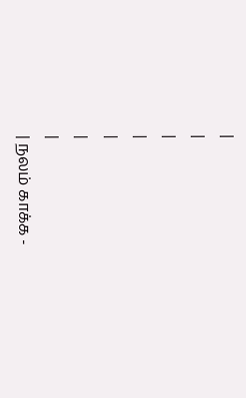|
|
|
|
|
|
|
| நலம் காக்க -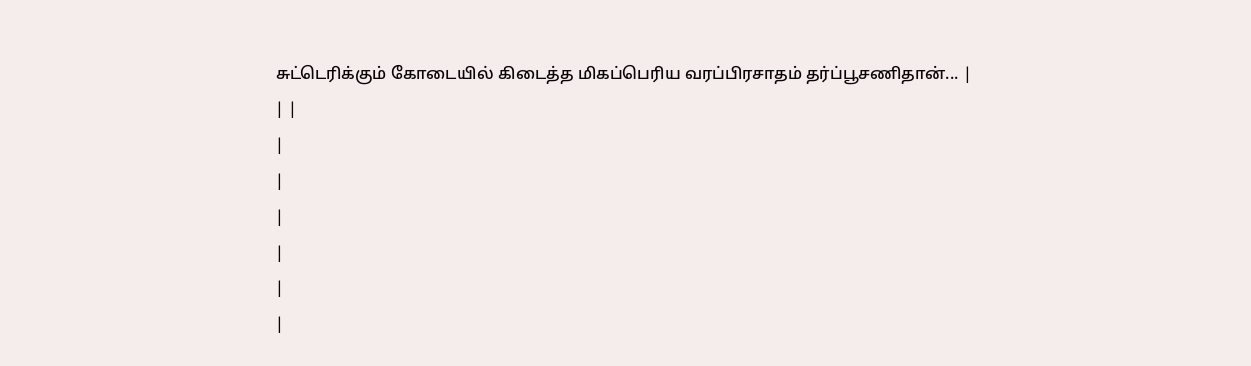சுட்டெரிக்கும் கோடையில் கிடைத்த மிகப்பெரிய வரப்பிரசாதம் தர்ப்பூசணிதான்... |
| |
|
|
|
|
|
|